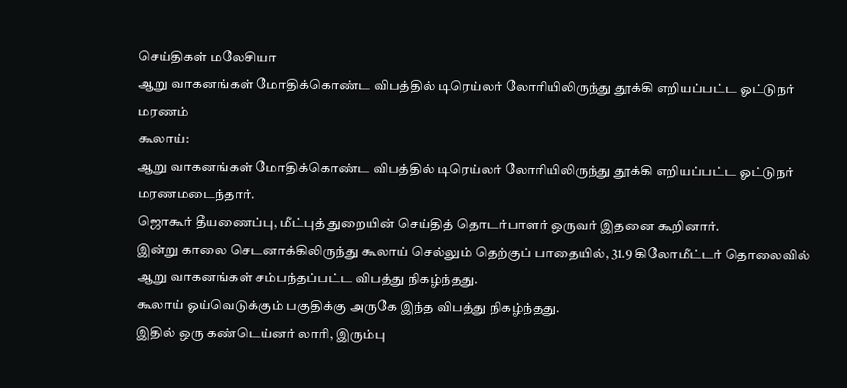செய்திகள் மலேசியா
ஆறு வாகனங்கள் மோதிக்கொண்ட விபத்தில் டிரெய்லர் லோரியிலிருந்து தூக்கி எறியப்பட்ட ஓட்டுநர் மரணம்
கூலாய்:
ஆறு வாகனங்கள் மோதிக்கொண்ட விபத்தில் டிரெய்லர் லோரியிலிருந்து தூக்கி எறியப்பட்ட ஓட்டுநர் மரணமடைந்தார்.
ஜொகூர் தீயணைப்பு, மீட்புத் துறையின் செய்தித் தொடர்பாளர் ஒருவர் இதனை கூறினார்.
இன்று காலை செடனாக்கிலிருந்து கூலாய் செல்லும் தெற்குப் பாதையில், 31.9 கிலோமீட்டர் தொலைவில் ஆறு வாகனங்கள் சம்பந்தப்பட்ட விபத்து நிகழ்ந்தது.
கூலாய் ஓய்வெடுக்கும் பகுதிக்கு அருகே இந்த விபத்து நிகழ்ந்தது.
இதில் ஒரு கண்டெய்னர் லாரி, இரும்பு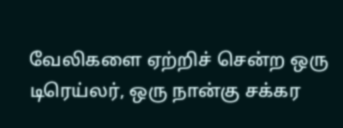வேலிகளை ஏற்றிச் சென்ற ஒரு டிரெய்லர், ஒரு நான்கு சக்கர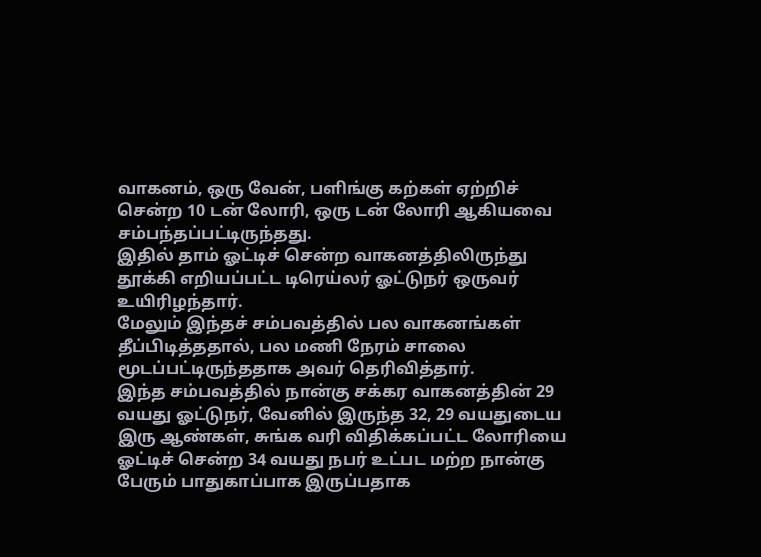வாகனம், ஒரு வேன், பளிங்கு கற்கள் ஏற்றிச் சென்ற 10 டன் லோரி, ஒரு டன் லோரி ஆகியவை சம்பந்தப்பட்டிருந்தது.
இதில் தாம் ஓட்டிச் சென்ற வாகனத்திலிருந்து தூக்கி எறியப்பட்ட டிரெய்லர் ஓட்டுநர் ஒருவர் உயிரிழந்தார்.
மேலும் இந்தச் சம்பவத்தில் பல வாகனங்கள் தீப்பிடித்ததால், பல மணி நேரம் சாலை மூடப்பட்டிருந்ததாக அவர் தெரிவித்தார்.
இந்த சம்பவத்தில் நான்கு சக்கர வாகனத்தின் 29 வயது ஓட்டுநர், வேனில் இருந்த 32, 29 வயதுடைய இரு ஆண்கள், சுங்க வரி விதிக்கப்பட்ட லோரியை ஓட்டிச் சென்ற 34 வயது நபர் உட்பட மற்ற நான்கு பேரும் பாதுகாப்பாக இருப்பதாக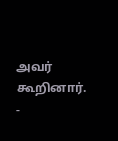அவர் கூறினார்.
-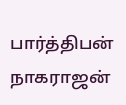பார்த்திபன் நாகராஜன்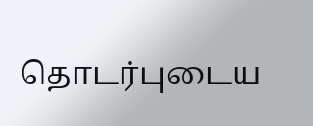தொடர்புடைய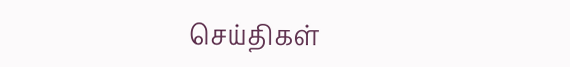செய்திகள்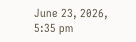June 23, 2026, 5:35 pm